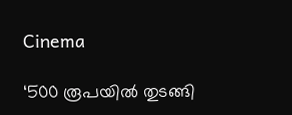Cinema

‘500 രൂപയിൽ തുടങ്ങി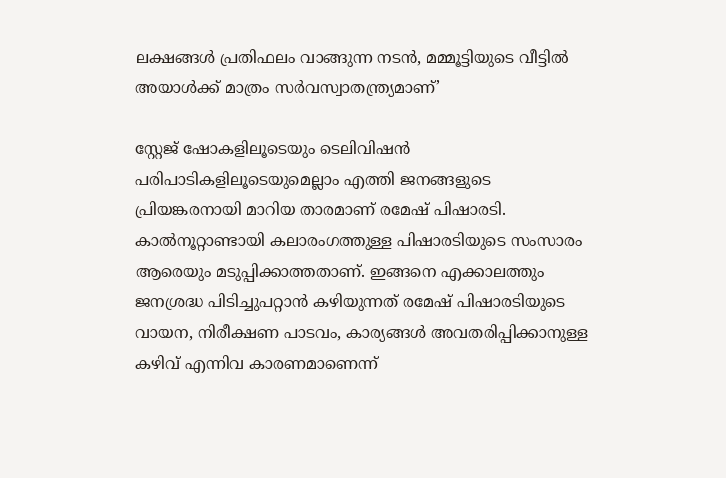ലക്ഷങ്ങൾ പ്രതിഫലം വാങ്ങുന്ന നടൻ, മമ്മൂട്ടിയുടെ വീട്ടിൽ അയാൾക്ക് മാത്രം സർവസ്വാതന്ത്ര്യമാണ്’

സ്റ്റേജ് ഷോകളിലൂടെയും ടെലിവിഷൻ പരിപാടികളിലൂടെയുമെല്ലാം എത്തി ജനങ്ങളുടെ പ്രിയങ്കരനായി മാറിയ താരമാണ് രമേഷ് പിഷാരടി. കാൽനൂറ്റാണ്ടായി കലാരംഗത്തുള്ള പിഷാരടിയുടെ സംസാരം ആരെയും മടുപ്പിക്കാത്തതാണ്. ഇങ്ങനെ എക്കാലത്തും ജനശ്രദ്ധ പിടിച്ചുപറ്റാൻ കഴിയുന്നത് രമേഷ് പിഷാരടിയുടെ വായന, നിരീക്ഷണ പാടവം, കാര്യങ്ങൾ അവതരിപ്പിക്കാനുള്ള കഴിവ് എന്നിവ കാരണമാണെന്ന്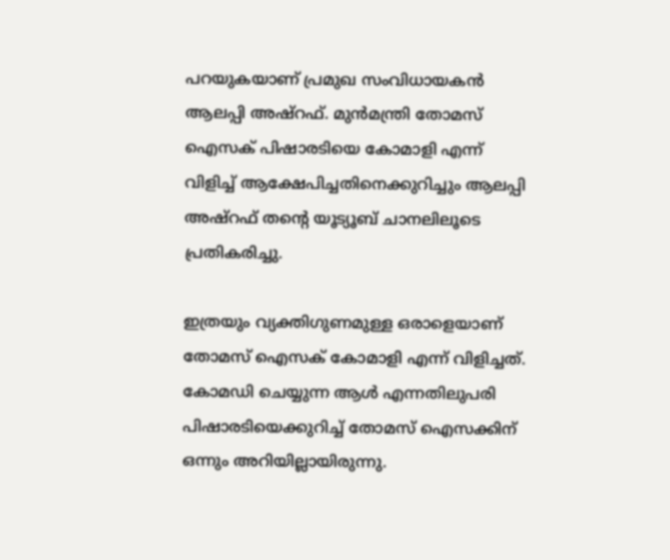പറയുകയാണ് പ്രമുഖ സംവിധായകൻ ആലപ്പി അഷ്‌റഫ്. മുൻമന്ത്രി തോമസ് ഐസക് പിഷാരടിയെ കോമാളി എന്ന് വിളിച്ച് ആക്ഷേപിച്ചതിനെക്കുറിച്ചും ആലപ്പി അഷ്‌റഫ് തന്റെ യൂട്യൂബ് ചാനലിലൂടെ പ്രതികരിച്ചു.

ഇത്രയും വ്യക്തിഗുണമുള്ള ഒരാളെയാണ് തോമസ് ഐസക് കോമാളി എന്ന് വിളിച്ചത്. കോമഡി ചെയ്യുന്ന ആൾ എന്നതിലുപരി പിഷാരടിയെക്കുറിച്ച് തോമസ് ഐസക്കിന് ഒന്നും അറിയില്ലായിരുന്നു.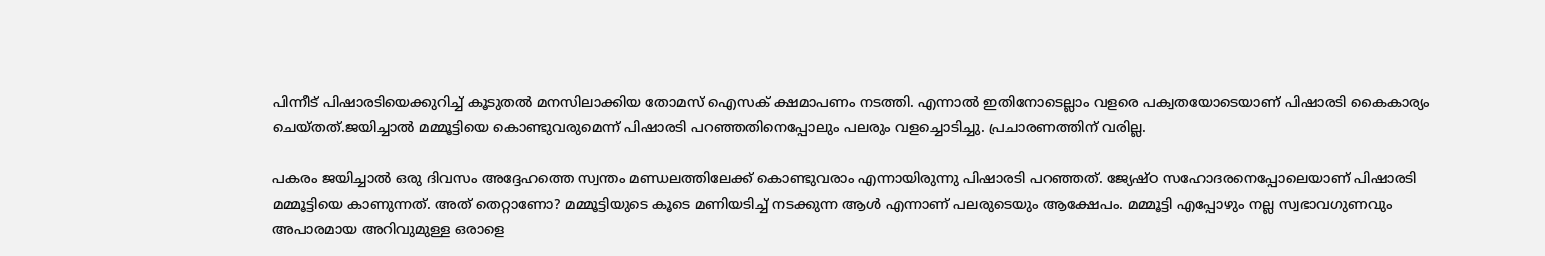പിന്നീട് പിഷാരടിയെക്കുറിച്ച് കൂടുതൽ മനസിലാക്കിയ തോമസ് ഐസക് ക്ഷമാപണം നടത്തി. എന്നാൽ ഇതിനോടെല്ലാം വളരെ പക്വതയോടെയാണ് പിഷാരടി കൈകാര്യം ചെയ്‌തത്.ജയിച്ചാൽ മമ്മൂട്ടിയെ കൊണ്ടുവരുമെന്ന് പിഷാരടി പറഞ്ഞതിനെപ്പോലും പലരും വളച്ചൊടിച്ചു. പ്രചാരണത്തിന് വരില്ല.

പകരം ജയിച്ചാൽ ഒരു ദിവസം അദ്ദേഹത്തെ സ്വന്തം മണ്ഡലത്തിലേക്ക് കൊണ്ടുവരാം എന്നായിരുന്നു പിഷാരടി പറഞ്ഞത്. ജ്യേഷ്‌ഠ സഹോദരനെപ്പോലെയാണ് പിഷാരടി മമ്മൂട്ടിയെ കാണുന്നത്. അത് തെറ്റാണോ? മമ്മൂട്ടിയുടെ കൂടെ മണിയടിച്ച് നടക്കുന്ന ആൾ എന്നാണ് പലരുടെയും ആക്ഷേപം. മമ്മൂട്ടി എപ്പോഴും നല്ല സ്വഭാവഗുണവും അപാരമായ അറിവുമുള്ള ഒരാളെ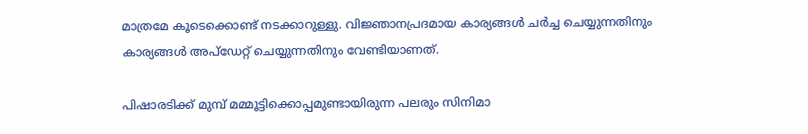മാത്രമേ കൂടെക്കൊണ്ട് നടക്കാറുള്ളു. വിജ്ഞാനപ്രദമായ കാര്യങ്ങൾ ചർച്ച ചെയ്യുന്നതിനും കാര്യങ്ങൾ അപ്‌ഡേറ്റ് ചെയ്യുന്നതിനും വേണ്ടിയാണത്.

പിഷാരടിക്ക് മുമ്പ് മമ്മൂട്ടിക്കൊപ്പമുണ്ടായിരുന്ന പലരും സിനിമാ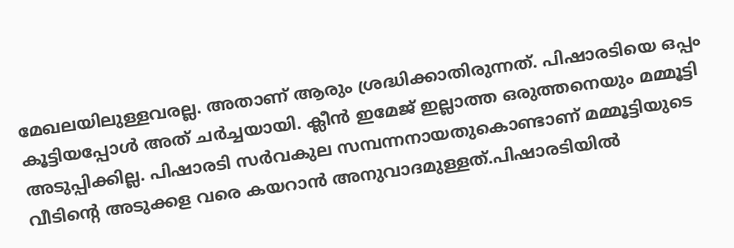മേഖലയിലുള്ളവരല്ല. അതാണ് ആരും ശ്രദ്ധിക്കാതിരുന്നത്. പിഷാരടിയെ ഒപ്പം കൂട്ടിയപ്പോൾ അത് ചർച്ചയായി. ക്ലീൻ ഇമേജ് ഇല്ലാത്ത ഒരുത്തനെയും മമ്മൂട്ടി അടുപ്പിക്കില്ല. പിഷാരടി സർവകുല സമ്പന്നനായതുകൊണ്ടാണ് മമ്മൂട്ടിയുടെ വീടിന്റെ അടുക്കള വരെ കയറാൻ അനുവാദമുള്ളത്.പിഷാരടിയിൽ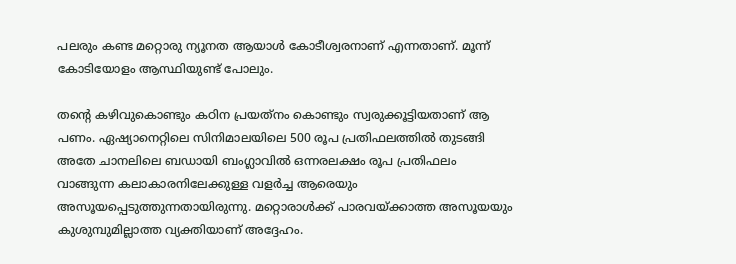പലരും കണ്ട മറ്റൊരു ന്യൂനത ആയാൾ കോടീശ്വരനാണ് എന്നതാണ്. മൂന്ന് കോടിയോളം ആസ്ഥിയുണ്ട് പോലും.

തന്റെ കഴിവുകൊണ്ടും കഠിന പ്രയത്‌നം കൊണ്ടും സ്വരുക്കൂട്ടിയതാണ് ആ പണം. ഏഷ്യാനെറ്റിലെ സിനിമാലയിലെ 500 രൂപ പ്രതിഫലത്തിൽ തുടങ്ങി അതേ ചാനലിലെ ബഡായി ബംഗ്ലാവിൽ ഒന്നരലക്ഷം രൂപ പ്രതിഫലം വാങ്ങുന്ന കലാകാരനിലേക്കുള്ള വളർച്ച ആരെയും അസൂയപ്പെടുത്തുന്നതായിരുന്നു. മറ്റൊരാൾക്ക് പാരവയ്‌ക്കാത്ത അസൂയയും കുശുമ്പുമില്ലാത്ത വ്യക്തിയാണ് അദ്ദേഹം.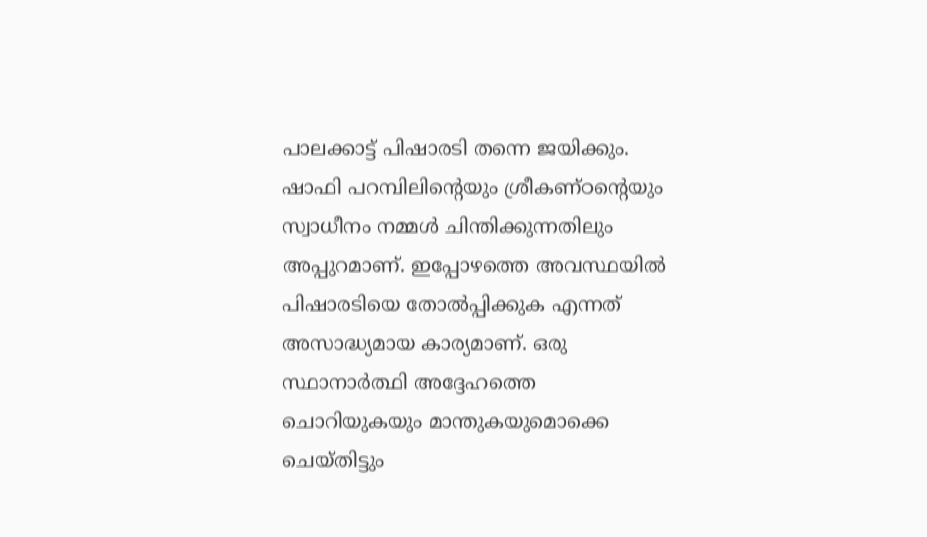പാലക്കാട്ട് പിഷാരടി തന്നെ ജയിക്കും. ഷാഫി പറമ്പിലിന്റെയും ശ്രീകണ്‌ഠന്റെയും സ്വാധീനം നമ്മൾ ചിന്തിക്കുന്നതിലും അപ്പുറമാണ്. ഇപ്പോഴത്തെ അവസ്ഥയിൽ പിഷാരടിയെ തോൽപ്പിക്കുക എന്നത് അസാദ്ധ്യമായ കാര്യമാണ്. ഒരു സ്ഥാനാർത്ഥി അദ്ദേഹത്തെ ചൊറിയുകയും മാന്തുകയുമൊക്കെ ചെയ്‌തിട്ടും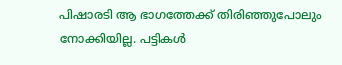പിഷാരടി ആ ഭാഗത്തേക്ക് തിരി‌ഞ്ഞുപോലും നോക്കിയില്ല. പട്ടികൾ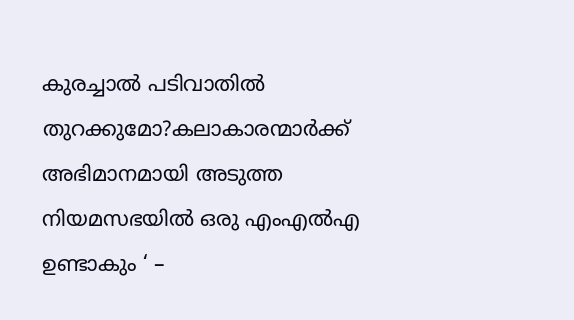കുരച്ചാൽ പടിവാതിൽ തുറക്കുമോ?കലാകാരന്മാർക്ക് അഭിമാനമായി അടുത്ത നിയമസഭയിൽ ഒരു എംഎൽഎ ഉണ്ടാകും ‘ –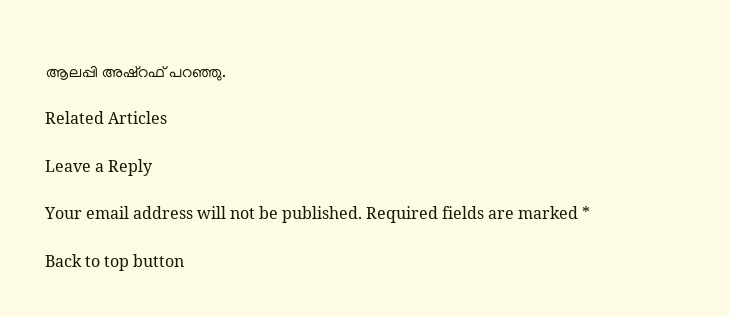ആലപ്പി അഷ്‌റഫ് പറഞ്ഞു.

Related Articles

Leave a Reply

Your email address will not be published. Required fields are marked *

Back to top button